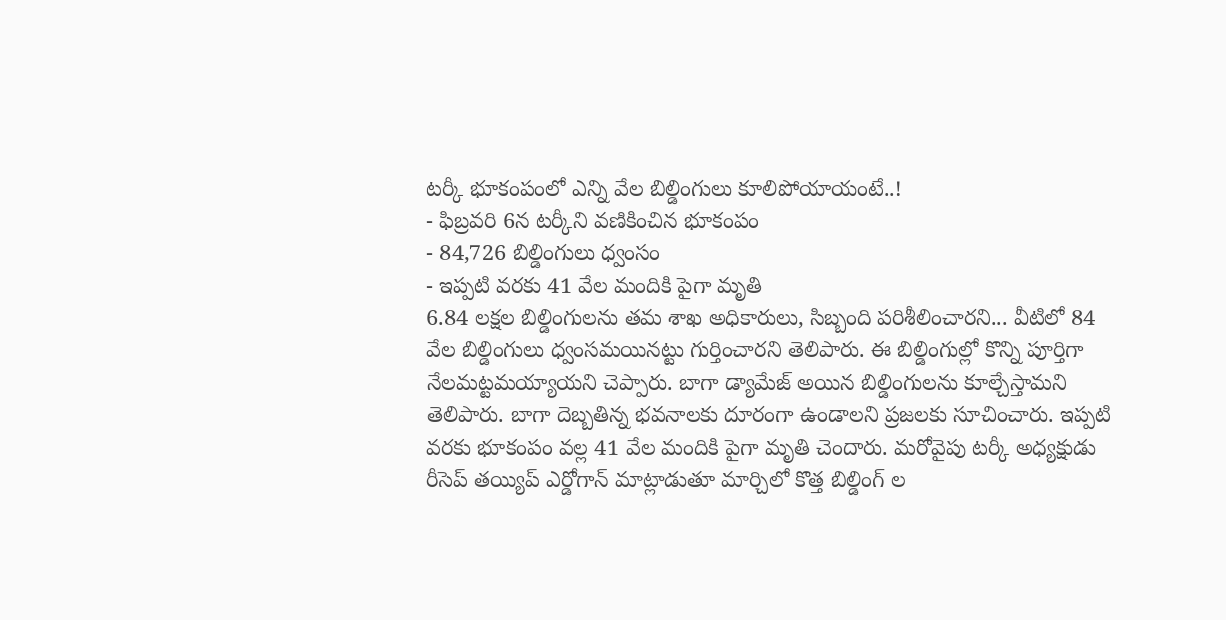టర్కీ భూకంపంలో ఎన్ని వేల బిల్డింగులు కూలిపోయాయంటే..!
- ఫిబ్రవరి 6న టర్కీని వణికించిన భూకంపం
- 84,726 బిల్డింగులు ధ్వంసం
- ఇప్పటి వరకు 41 వేల మందికి పైగా మృతి
6.84 లక్షల బిల్డింగులను తమ శాఖ అధికారులు, సిబ్బంది పరిశీలించారని... వీటిలో 84 వేల బిల్డింగులు ధ్వంసమయినట్టు గుర్తించారని తెలిపారు. ఈ బిల్డింగుల్లో కొన్ని పూర్తిగా నేలమట్టమయ్యాయని చెప్పారు. బాగా డ్యామేజ్ అయిన బిల్డింగులను కూల్చేస్తామని తెలిపారు. బాగా దెబ్బతిన్న భవనాలకు దూరంగా ఉండాలని ప్రజలకు సూచించారు. ఇప్పటి వరకు భూకంపం వల్ల 41 వేల మందికి పైగా మృతి చెందారు. మరోవైపు టర్కీ అధ్యక్షుడు రీసెప్ తయ్యిప్ ఎర్డోగాన్ మాట్లాడుతూ మార్చిలో కొత్త బిల్డింగ్ ల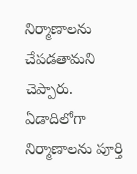నిర్మాణాలను చేపడతామని చెప్పారు. ఏడాదిలోగా నిర్మాణాలను పూర్తి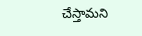చేస్తామని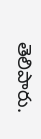తెలిపారు.